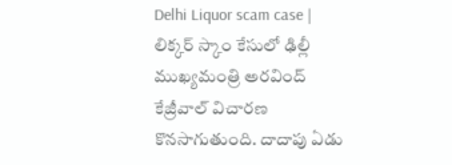Delhi Liquor scam case | లిక్కర్ స్కాం కేసులో ఢిల్లీ ముఖ్యమంత్రి అరవింద్ కేజ్రీవాల్ విచారణ కొనసాగుతుంది. దాదాపు ఏడు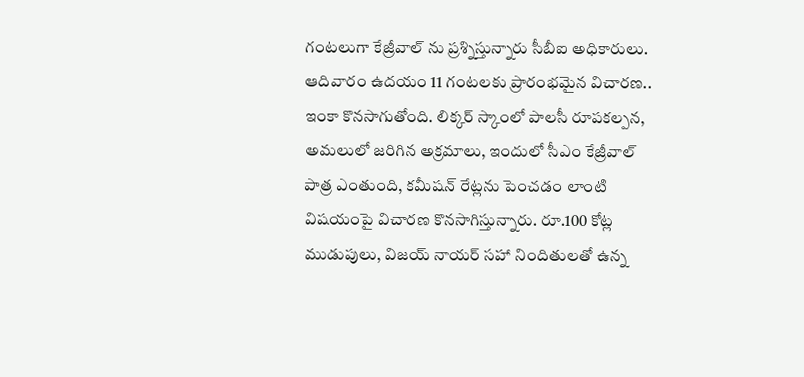గంటలుగా కేజ్రీవాల్ ను ప్రశ్నిస్తున్నారు సీబీఐ అధికారులు. ఆదివారం ఉదయం 11 గంటలకు ప్రారంభమైన విచారణ.. ఇంకా కొనసాగుతోంది. లిక్కర్ స్కాంలో పాలసీ రూపకల్పన, అమలులో జరిగిన అక్రమాలు, ఇందులో సీఎం కేజ్రీవాల్ పాత్ర ఎంతుంది, కమీషన్ రేట్లను పెంచడం లాంటి విషయంపై విచారణ కొనసాగిస్తున్నారు. రూ.100 కోట్ల ముడుపులు, విజయ్ నాయర్ సహా నిందితులతో ఉన్న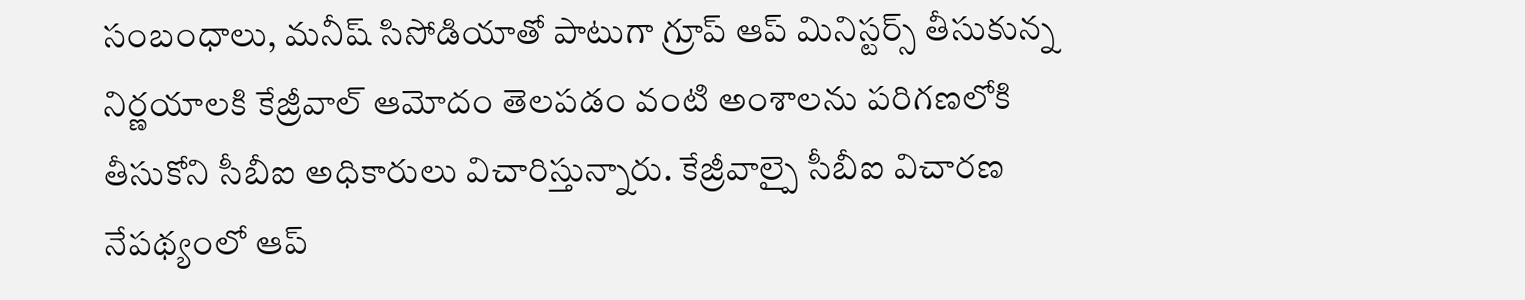సంబంధాలు, మనీష్ సిసోడియాతో పాటుగా గ్రూప్ ఆప్ మినిస్టర్స్ తీసుకున్న నిర్ణయాలకి కేజ్రీవాల్ ఆమోదం తెలపడం వంటి అంశాలను పరిగణలోకి తీసుకోని సీబీఐ అధికారులు విచారిస్తున్నారు. కేజ్రీవాల్పై సీబీఐ విచారణ నేపథ్యంలో ఆప్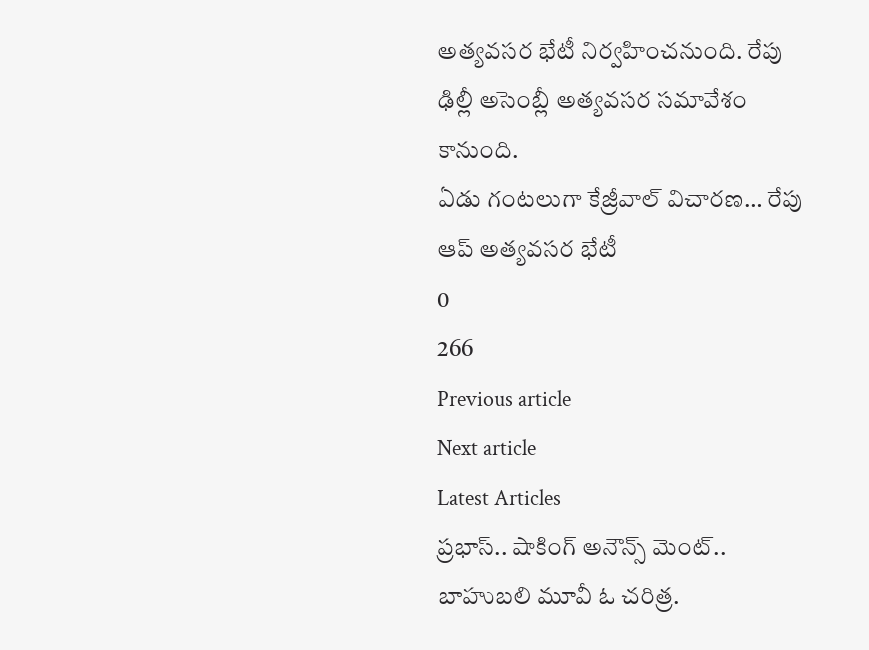అత్యవసర భేటీ నిర్వహించనుంది. రేపు ఢిల్లీ అసెంబ్లీ అత్యవసర సమావేశం కానుంది.
ఏడు గంటలుగా కేజ్రీవాల్ విచారణ… రేపు ఆప్ అత్యవసర భేటీ
0
266
Previous article
Next article
Latest Articles
ప్రభాస్.. షాకింగ్ అనౌన్స్ మెంట్..
బాహుబలి మూవీ ఓ చరిత్ర.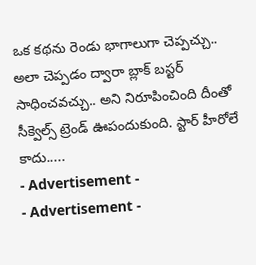ఒక కథను రెండు భాగాలుగా చెప్పచ్చు.. అలా చెప్పడం ద్వారా బ్లాక్ బస్టర్ సాధించవచ్చు.. అని నిరూపించింది దీంతో సీక్వెల్స్ ట్రెండ్ ఊపందుకుంది. స్టార్ హీరోలే కాదు.....
- Advertisement -
- Advertisement -